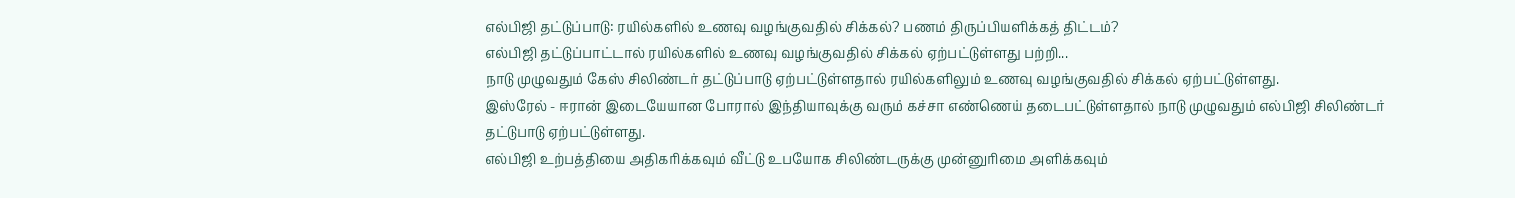எல்பிஜி தட்டுப்பாடு: ரயில்களில் உணவு வழங்குவதில் சிக்கல்? பணம் திருப்பியளிக்கத் திட்டம்?
எல்பிஜி தட்டுப்பாட்டால் ரயில்களில் உணவு வழங்குவதில் சிக்கல் ஏற்பட்டுள்ளது பற்றி...
நாடு முழுவதும் கேஸ் சிலிண்டர் தட்டுப்பாடு ஏற்பட்டுள்ளதால் ரயில்களிலும் உணவு வழங்குவதில் சிக்கல் ஏற்பட்டுள்ளது.
இஸ்ரேல் - ஈரான் இடையேயான போரால் இந்தியாவுக்கு வரும் கச்சா எண்ணெய் தடைபட்டுள்ளதால் நாடு முழுவதும் எல்பிஜி சிலிண்டர் தட்டுபாடு ஏற்பட்டுள்ளது.
எல்பிஜி உற்பத்தியை அதிகரிக்கவும் வீட்டு உபயோக சிலிண்டருக்கு முன்னுரிமை அளிக்கவும்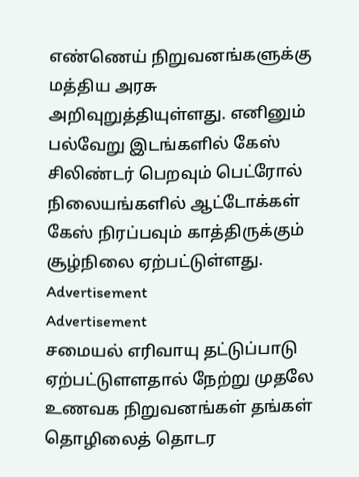எண்ணெய் நிறுவனங்களுக்கு மத்திய அரசு அறிவுறுத்தியுள்ளது. எனினும் பல்வேறு இடங்களில் கேஸ் சிலிண்டர் பெறவும் பெட்ரோல் நிலையங்களில் ஆட்டோக்கள் கேஸ் நிரப்பவும் காத்திருக்கும் சூழ்நிலை ஏற்பட்டுள்ளது.
Advertisement
Advertisement
சமையல் எரிவாயு தட்டுப்பாடு ஏற்பட்டுளளதால் நேற்று முதலே உணவக நிறுவனங்கள் தங்கள் தொழிலைத் தொடர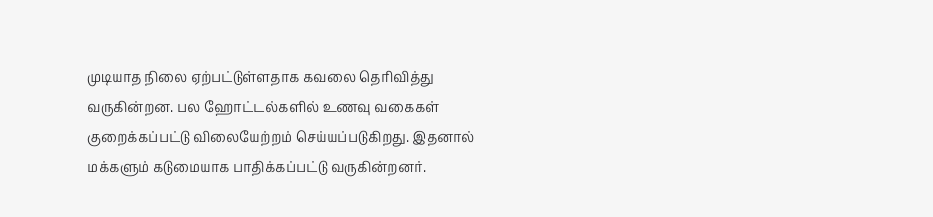முடியாத நிலை ஏற்பட்டுள்ளதாக கவலை தெரிவித்து வருகின்றன. பல ஹோட்டல்களில் உணவு வகைகள் குறைக்கப்பட்டு விலையேற்றம் செய்யப்படுகிறது. இதனால் மக்களும் கடுமையாக பாதிக்கப்பட்டு வருகின்றனர்.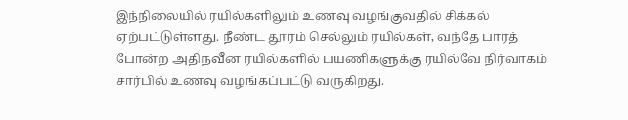இந்நிலையில் ரயில்களிலும் உணவு வழங்குவதில் சிக்கல் ஏற்பட்டுள்ளது. நீண்ட தூரம் செல்லும் ரயில்கள், வந்தே பாரத் போன்ற அதிநவீன ரயில்களில் பயணிகளுக்கு ரயில்வே நிர்வாகம் சார்பில் உணவு வழங்கப்பட்டு வருகிறது.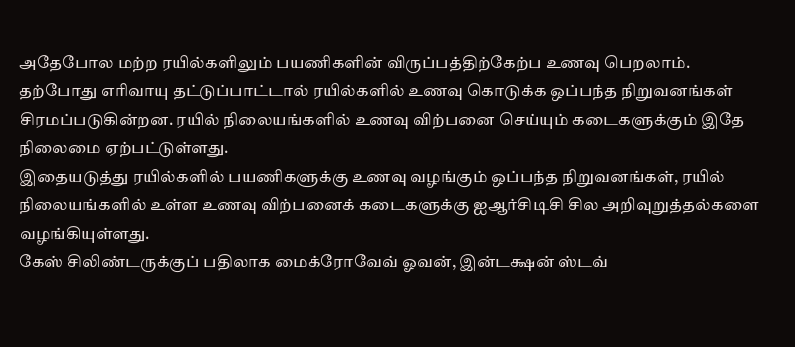அதேபோல மற்ற ரயில்களிலும் பயணிகளின் விருப்பத்திற்கேற்ப உணவு பெறலாம்.
தற்போது எரிவாயு தட்டுப்பாட்டால் ரயில்களில் உணவு கொடுக்க ஒப்பந்த நிறுவனங்கள் சிரமப்படுகின்றன. ரயில் நிலையங்களில் உணவு விற்பனை செய்யும் கடைகளுக்கும் இதே நிலைமை ஏற்பட்டுள்ளது.
இதையடுத்து ரயில்களில் பயணிகளுக்கு உணவு வழங்கும் ஒப்பந்த நிறுவனங்கள், ரயில் நிலையங்களில் உள்ள உணவு விற்பனைக் கடைகளுக்கு ஐஆர்சிடிசி சில அறிவுறுத்தல்களை வழங்கியுள்ளது.
கேஸ் சிலிண்டருக்குப் பதிலாக மைக்ரோவேவ் ஓவன், இன்டக்ஷன் ஸ்டவ்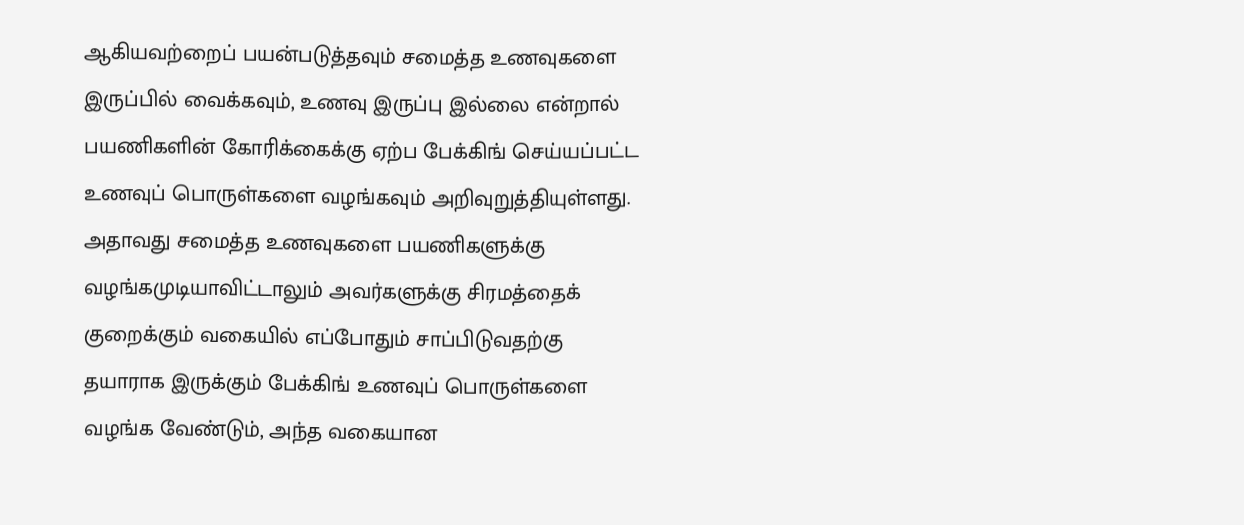ஆகியவற்றைப் பயன்படுத்தவும் சமைத்த உணவுகளை இருப்பில் வைக்கவும், உணவு இருப்பு இல்லை என்றால் பயணிகளின் கோரிக்கைக்கு ஏற்ப பேக்கிங் செய்யப்பட்ட உணவுப் பொருள்களை வழங்கவும் அறிவுறுத்தியுள்ளது.
அதாவது சமைத்த உணவுகளை பயணிகளுக்கு வழங்கமுடியாவிட்டாலும் அவர்களுக்கு சிரமத்தைக் குறைக்கும் வகையில் எப்போதும் சாப்பிடுவதற்கு தயாராக இருக்கும் பேக்கிங் உணவுப் பொருள்களை வழங்க வேண்டும், அந்த வகையான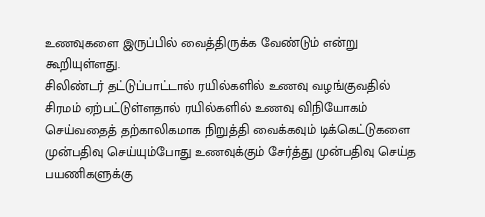உணவுகளை இருப்பில் வைத்திருக்க வேண்டும் என்று கூறியுள்ளது.
சிலிண்டர் தட்டுப்பாட்டால் ரயில்களில் உணவு வழங்குவதில் சிரமம் ஏற்பட்டுள்ளதால் ரயில்களில் உணவு விநியோகம் செய்வதைத் தற்காலிகமாக நிறுத்தி வைக்கவும் டிக்கெட்டுகளை முன்பதிவு செய்யும்போது உணவுக்கும் சேர்த்து முன்பதிவு செய்த பயணிகளுக்கு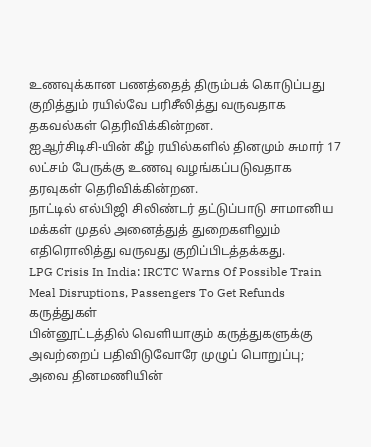உணவுக்கான பணத்தைத் திரும்பக் கொடுப்பது குறித்தும் ரயில்வே பரிசீலித்து வருவதாக தகவல்கள் தெரிவிக்கின்றன.
ஐஆர்சிடிசி-யின் கீழ் ரயில்களில் தினமும் சுமார் 17 லட்சம் பேருக்கு உணவு வழங்கப்படுவதாக தரவுகள் தெரிவிக்கின்றன.
நாட்டில் எல்பிஜி சிலிண்டர் தட்டுப்பாடு சாமானிய மக்கள் முதல் அனைத்துத் துறைகளிலும் எதிரொலித்து வருவது குறிப்பிடத்தக்கது.
LPG Crisis In India: IRCTC Warns Of Possible Train Meal Disruptions, Passengers To Get Refunds
கருத்துகள்
பின்னூட்டத்தில் வெளியாகும் கருத்துகளுக்கு அவற்றைப் பதிவிடுவோரே முழுப் பொறுப்பு; அவை தினமணியின்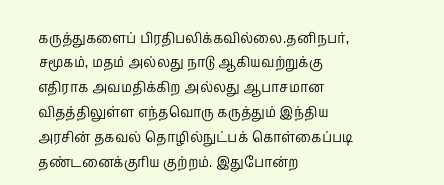கருத்துகளைப் பிரதிபலிக்கவில்லை.தனிநபர், சமூகம், மதம் அல்லது நாடு ஆகியவற்றுக்கு எதிராக அவமதிக்கிற அல்லது ஆபாசமான விதத்திலுள்ள எந்தவொரு கருத்தும் இந்திய அரசின் தகவல் தொழில்நுட்பக் கொள்கைப்படி தண்டனைக்குரிய குற்றம். இதுபோன்ற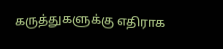கருத்துகளுக்கு எதிராக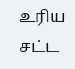உரிய சட்ட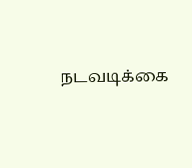நடவடிக்கை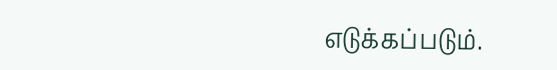எடுக்கப்படும்.